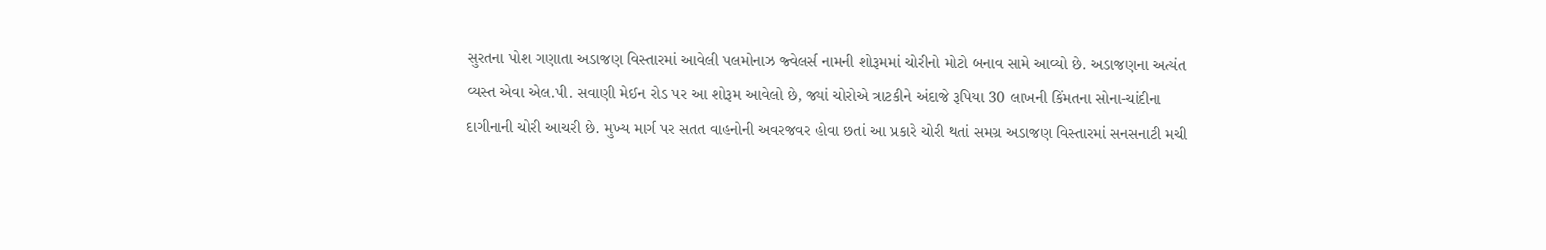સુરતના પોશ ગણાતા અડાજણ વિસ્તારમાં આવેલી પલમોનાઝ જ્વેલર્સ નામની શોરૂમમાં ચોરીનો મોટો બનાવ સામે આવ્યો છે. અડાજણના અત્યંત વ્યસ્ત એવા એલ.પી. સવાણી મેઈન રોડ પર આ શોરૂમ આવેલો છે, જ્યાં ચોરોએ ત્રાટકીને અંદાજે રૂપિયા 30 લાખની કિંમતના સોના-ચાંદીના દાગીનાની ચોરી આચરી છે. મુખ્ય માર્ગ પર સતત વાહનોની અવરજવર હોવા છતાં આ પ્રકારે ચોરી થતાં સમગ્ર અડાજણ વિસ્તારમાં સનસનાટી મચી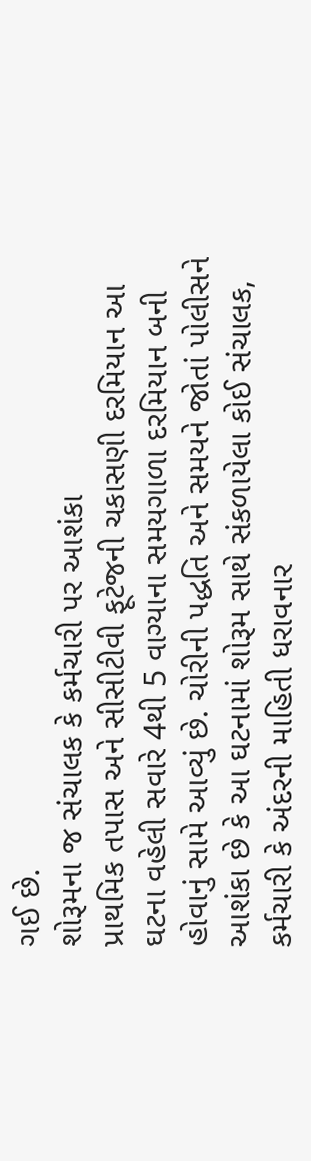ગઈ છે.
શોરૂમના જ સંચાલક કે કર્મચારી પર આશંકા
પ્રાથમિક તપાસ અને સીસીટીવી ફૂટેજની ચકાસણી દરમિયાન આ ઘટના વહેલી સવારે 4થી 5 વાગ્યાના સમયગાળા દરમિયાન બની હોવાનું સામે આવ્યું છે. ચોરીની પદ્ધતિ અને સમયને જોતાં પોલીસને આશંકા છે કે આ ઘટનામાં શોરૂમ સાથે સંકળાયેલા કોઈ સંચાલક, કર્મચારી કે અંદરની માહિતી ધરાવનાર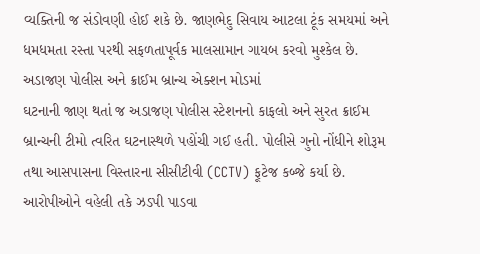વ્યક્તિની જ સંડોવણી હોઈ શકે છે. જાણભેદુ સિવાય આટલા ટૂંક સમયમાં અને ધમધમતા રસ્તા પરથી સફળતાપૂર્વક માલસામાન ગાયબ કરવો મુશ્કેલ છે.
અડાજણ પોલીસ અને ક્રાઈમ બ્રાન્ચ એક્શન મોડમાં
ઘટનાની જાણ થતાં જ અડાજણ પોલીસ સ્ટેશનનો કાફલો અને સુરત ક્રાઈમ બ્રાન્ચની ટીમો ત્વરિત ઘટનાસ્થળે પહોંચી ગઈ હતી. પોલીસે ગુનો નોંધીને શોરૂમ તથા આસપાસના વિસ્તારના સીસીટીવી (CCTV) ફૂટેજ કબ્જે કર્યા છે. આરોપીઓને વહેલી તકે ઝડપી પાડવા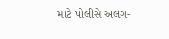માટે પોલીસે અલગ-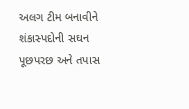અલગ ટીમ બનાવીને શંકાસ્પદોની સઘન પૂછપરછ અને તપાસ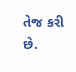તેજ કરી છે.